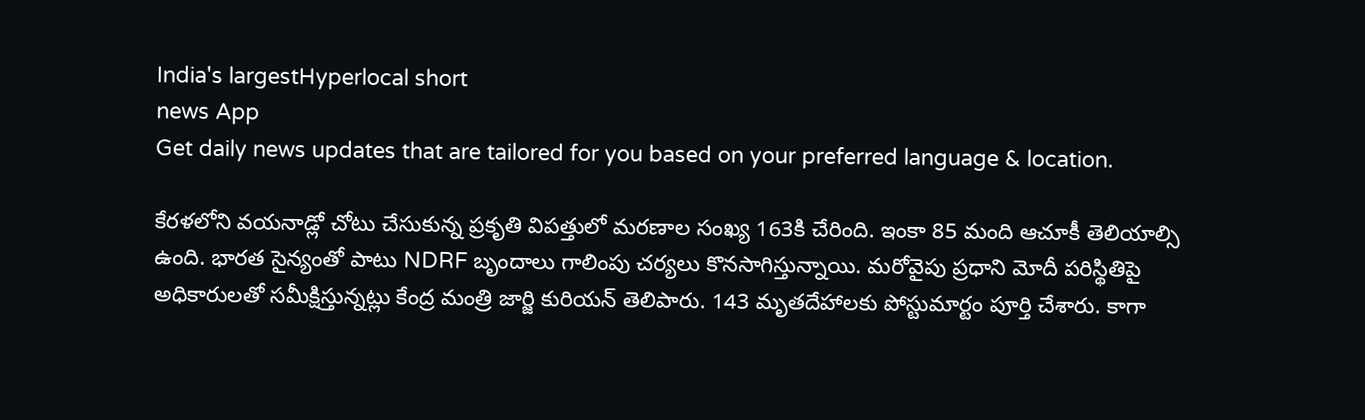India's largestHyperlocal short
news App
Get daily news updates that are tailored for you based on your preferred language & location.

కేరళలోని వయనాడ్లో చోటు చేసుకున్న ప్రకృతి విపత్తులో మరణాల సంఖ్య 163కి చేరింది. ఇంకా 85 మంది ఆచూకీ తెలియాల్సి ఉంది. భారత సైన్యంతో పాటు NDRF బృందాలు గాలింపు చర్యలు కొనసాగిస్తున్నాయి. మరోవైపు ప్రధాని మోదీ పరిస్థితిపై అధికారులతో సమీక్షిస్తున్నట్లు కేంద్ర మంత్రి జార్జి కురియన్ తెలిపారు. 143 మృతదేహాలకు పోస్టుమార్టం పూర్తి చేశారు. కాగా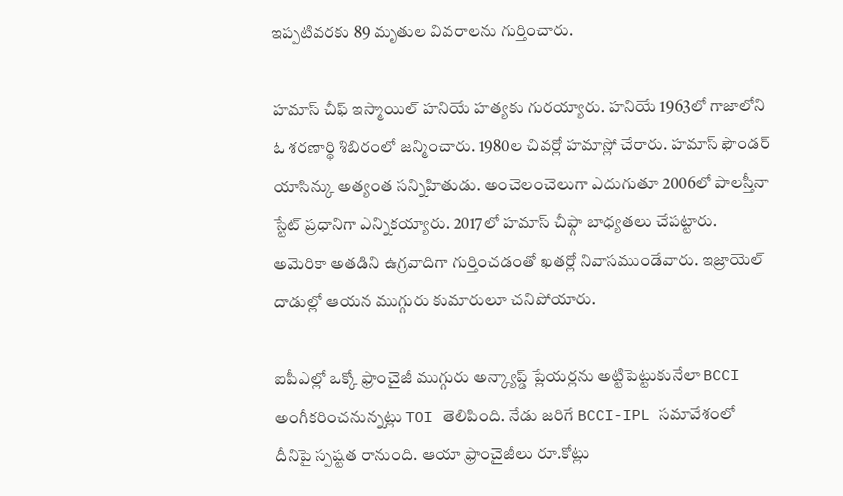ఇప్పటివరకు 89 మృతుల వివరాలను గుర్తించారు.

హమాస్ చీఫ్ ఇస్మాయిల్ హనియే హత్యకు గురయ్యారు. హనియే 1963లో గాజాలోని ఓ శరణార్థి శిబిరంలో జన్మించారు. 1980ల చివర్లో హమాస్లో చేరారు. హమాస్ ఫౌండర్ యాసిన్కు అత్యంత సన్నిహితుడు. అంచెలంచెలుగా ఎదుగుతూ 2006లో పాలస్తీనా స్టేట్ ప్రధానిగా ఎన్నికయ్యారు. 2017లో హమాస్ చీఫ్గా బాధ్యతలు చేపట్టారు. అమెరికా అతడిని ఉగ్రవాదిగా గుర్తించడంతో ఖతర్లో నివాసముండేవారు. ఇజ్రాయెల్ దాడుల్లో ఆయన ముగ్గురు కుమారులూ చనిపోయారు.

ఐపీఎల్లో ఒక్కో ఫ్రాంచైజీ ముగ్గురు అన్క్యాప్డ్ ప్లేయర్లను అట్టిపెట్టుకునేలా BCCI అంగీకరించనున్నట్లు TOI తెలిపింది. నేడు జరిగే BCCI-IPL సమావేశంలో దీనిపై స్పష్టత రానుంది. ఆయా ఫ్రాంచైజీలు రూ.కోట్లు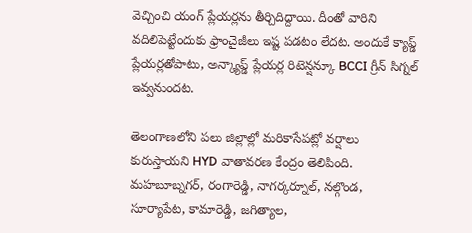వెచ్చించి యంగ్ ప్లేయర్లను తీర్చిదిద్దాయి. దీంతో వారిని వదిలిపెట్టేందుకు ఫ్రాంచైజీలు ఇష్ట పడటం లేదట. అందుకే క్యాప్డ్ ప్లేయర్లతోపాటు, అన్క్యాప్డ్ ప్లేయర్ల రిటెన్షన్కూ BCCI గ్రీన్ సిగ్నల్ ఇవ్వనుందట.

తెలంగాణలోని పలు జిల్లాల్లో మరికాసేపట్లో వర్షాలు కురుస్తాయని HYD వాతావరణ కేంద్రం తెలిపింది. మహబూబ్నగర్, రంగారెడ్డి, నాగర్కర్నూల్, నల్గొండ, సూర్యాపేట, కామారెడ్డి, జగిత్యాల,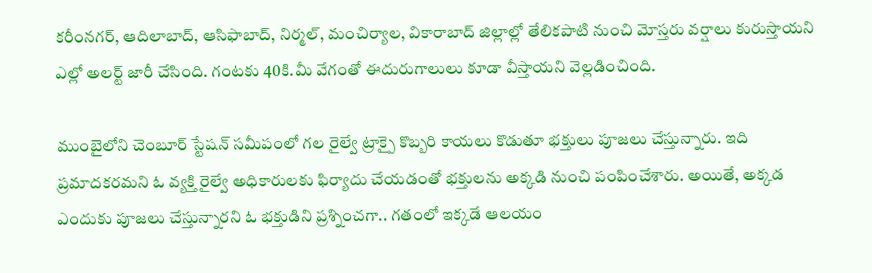కరీంనగర్, ఆదిలాబాద్, ఆసిఫాబాద్, నిర్మల్, మంచిర్యాల, వికారాబాద్ జిల్లాల్లో తేలికపాటి నుంచి మోస్తరు వర్షాలు కురుస్తాయని ఎల్లో అలర్ట్ జారీ చేసింది. గంటకు 40కి.మీ వేగంతో ఈదురుగాలులు కూడా వీస్తాయని వెల్లడించింది.

ముంబైలోని చెంబూర్ స్టేషన్ సమీపంలో గల రైల్వే ట్రాక్పై కొబ్బరి కాయలు కొడుతూ భక్తులు పూజలు చేస్తున్నారు. ఇది ప్రమాదకరమని ఓ వ్యక్తి రైల్వే అధికారులకు ఫిర్యాదు చేయడంతో భక్తులను అక్కడి నుంచి పంపించేశారు. అయితే, అక్కడ ఎందుకు పూజలు చేస్తున్నారని ఓ భక్తుడిని ప్రశ్నించగా.. గతంలో ఇక్కడే ఆలయం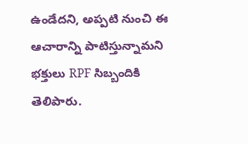ఉండేదని, అప్పటి నుంచి ఈ ఆచారాన్ని పాటిస్తున్నామని భక్తులు RPF సిబ్బందికి తెలిపారు.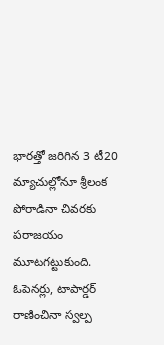భారత్తో జరిగిన 3 టీ20 మ్యాచుల్లోనూ శ్రీలంక పోరాడినా చివరకు పరాజయం మూటగట్టుకుంది. ఓపెనర్లు, టాపార్డర్ రాణించినా స్వల్ప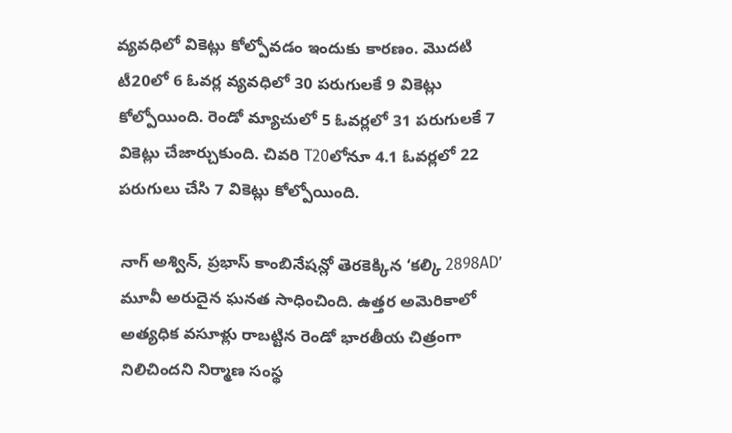వ్యవధిలో వికెట్లు కోల్పోవడం ఇందుకు కారణం. మొదటి టీ20లో 6 ఓవర్ల వ్యవధిలో 30 పరుగులకే 9 వికెట్లు కోల్పోయింది. రెండో మ్యాచులో 5 ఓవర్లలో 31 పరుగులకే 7 వికెట్లు చేజార్చుకుంది. చివరి T20లోనూ 4.1 ఓవర్లలో 22 పరుగులు చేసి 7 వికెట్లు కోల్పోయింది.

నాగ్ అశ్విన్, ప్రభాస్ కాంబినేషన్లో తెరకెక్కిన ‘కల్కి 2898AD’ మూవీ అరుదైన ఘనత సాధించింది. ఉత్తర అమెరికాలో అత్యధిక వసూళ్లు రాబట్టిన రెండో భారతీయ చిత్రంగా నిలిచిందని నిర్మాణ సంస్థ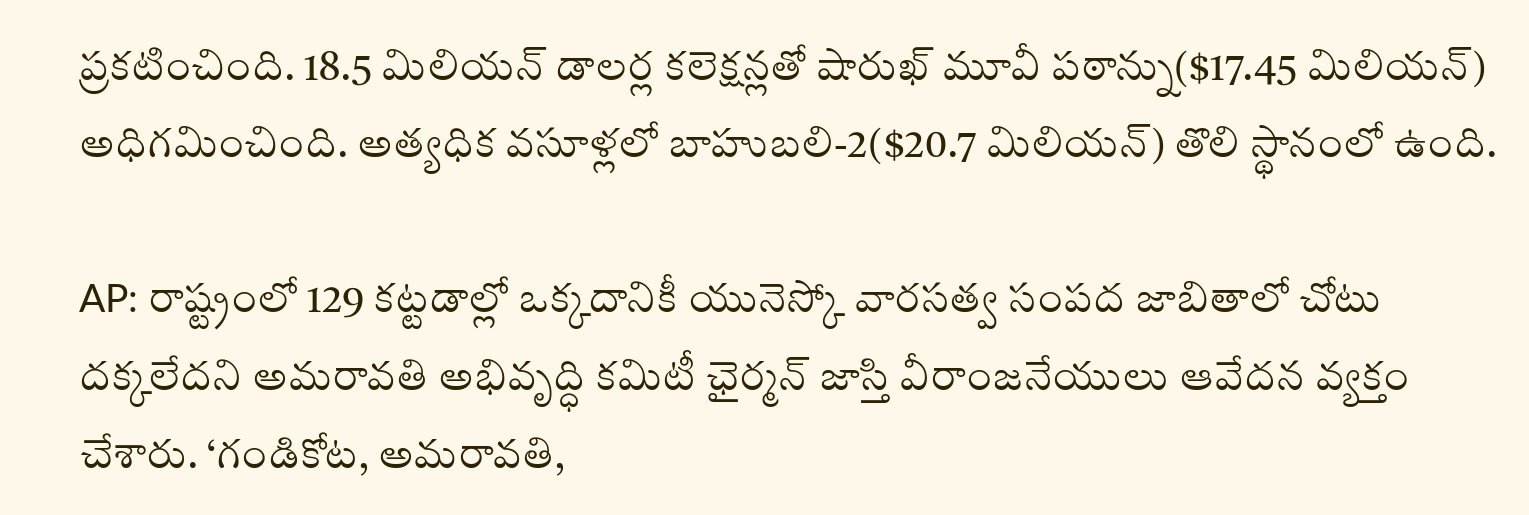ప్రకటించింది. 18.5 మిలియన్ డాలర్ల కలెక్షన్లతో షారుఖ్ మూవీ పఠాన్ను($17.45 మిలియన్) అధిగమించింది. అత్యధిక వసూళ్లలో బాహుబలి-2($20.7 మిలియన్) తొలి స్థానంలో ఉంది.

AP: రాష్ట్రంలో 129 కట్టడాల్లో ఒక్కదానికీ యునెస్కో వారసత్వ సంపద జాబితాలో చోటు దక్కలేదని అమరావతి అభివృద్ధి కమిటీ ఛైర్మన్ జాస్తి వీరాంజనేయులు ఆవేదన వ్యక్తం చేశారు. ‘గండికోట, అమరావతి,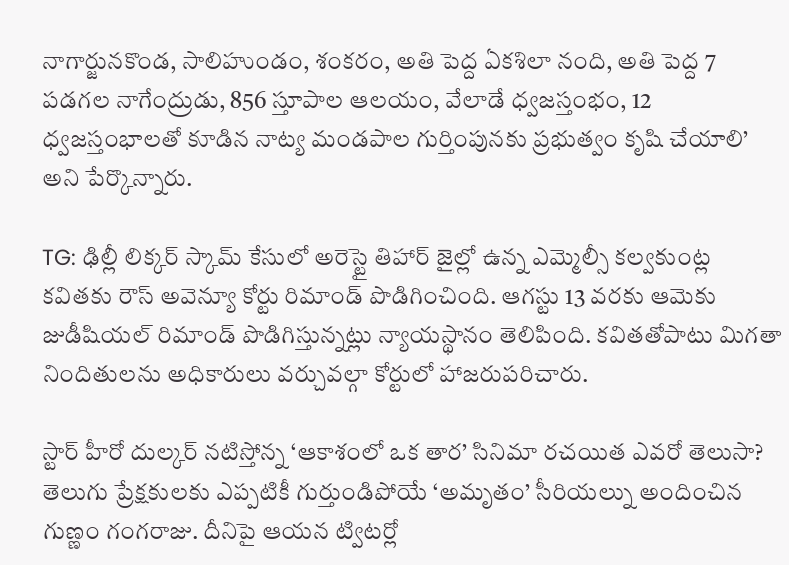నాగార్జునకొండ, సాలిహుండం, శంకరం, అతి పెద్ద ఏకశిలా నంది, అతి పెద్ద 7 పడగల నాగేంద్రుడు, 856 స్తూపాల ఆలయం, వేలాడే ధ్వజస్తంభం, 12 ధ్వజస్తంభాలతో కూడిన నాట్య మండపాల గుర్తింపునకు ప్రభుత్వం కృషి చేయాలి’ అని పేర్కొన్నారు.

TG: ఢిల్లీ లిక్కర్ స్కామ్ కేసులో అరెస్టై తిహార్ జైల్లో ఉన్న ఎమ్మెల్సీ కల్వకుంట్ల కవితకు రౌస్ అవెన్యూ కోర్టు రిమాండ్ పొడిగించింది. ఆగస్టు 13 వరకు ఆమెకు జుడీషియల్ రిమాండ్ పొడిగిస్తున్నట్లు న్యాయస్థానం తెలిపింది. కవితతోపాటు మిగతా నిందితులను అధికారులు వర్చువల్గా కోర్టులో హాజరుపరిచారు.

స్టార్ హీరో దుల్కర్ నటిస్తోన్న ‘ఆకాశంలో ఒక తార’ సినిమా రచయిత ఎవరో తెలుసా? తెలుగు ప్రేక్షకులకు ఎప్పటికీ గుర్తుండిపోయే ‘అమృతం’ సీరియల్ను అందించిన గుణ్ణం గంగరాజు. దీనిపై ఆయన ట్విటర్లో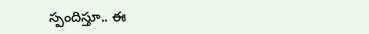స్పందిస్తూ.. ఈ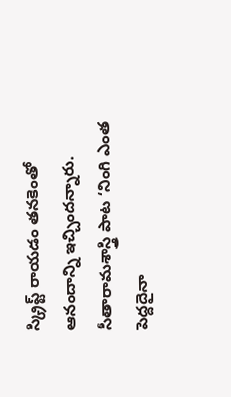స్క్రిప్ట్ రాయడం తనకెంతో ఆనందాన్ని ఇచ్చిందన్నారు. సీతారామశాస్త్రి పాట ‘నింగి ఎంత పెద్దదైనా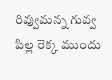రివ్వుమన్న గువ్వ పిల్ల రెక్క ముందు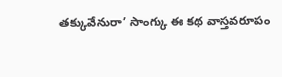తక్కువేనురా’ సాంగ్కు ఈ కథ వాస్తవరూపం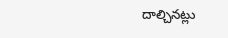దాల్చినట్లు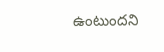ఉంటుందని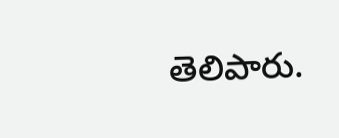తెలిపారు.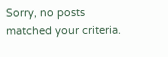Sorry, no posts matched your criteria.